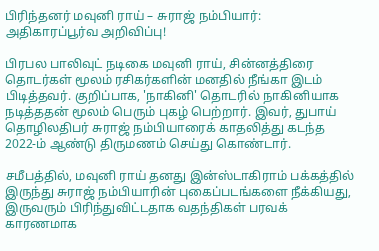பிரிந்தனர் மவுனி ராய் – சுராஜ் நம்பியார்: அதிகாரப்பூர்வ அறிவிப்பு!

பிரபல பாலிவுட் நடிகை மவுனி ராய், சின்னத்திரை தொடர்கள் மூலம் ரசிகர்களின் மனதில் நீங்கா இடம் பிடித்தவர். குறிப்பாக, 'நாகினி' தொடரில் நாகினியாக நடித்ததன் மூலம் பெரும் புகழ் பெற்றார். இவர், துபாய் தொழிலதிபர் சுராஜ் நம்பியாரைக் காதலித்து கடந்த 2022-ம் ஆண்டு திருமணம் செய்து கொண்டார்.

சமீபத்தில், மவுனி ராய் தனது இன்ஸ்டாகிராம் பக்கத்தில் இருந்து சுராஜ் நம்பியாரின் புகைப்படங்களை நீக்கியது, இருவரும் பிரிந்துவிட்டதாக வதந்திகள் பரவக் காரணமாக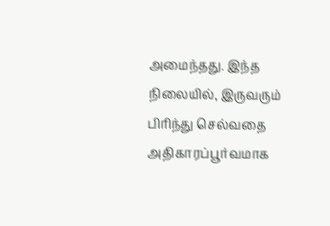அமைந்தது. இந்த நிலையில், இருவரும் பிரிந்து செல்வதை அதிகாரப்பூர்வமாக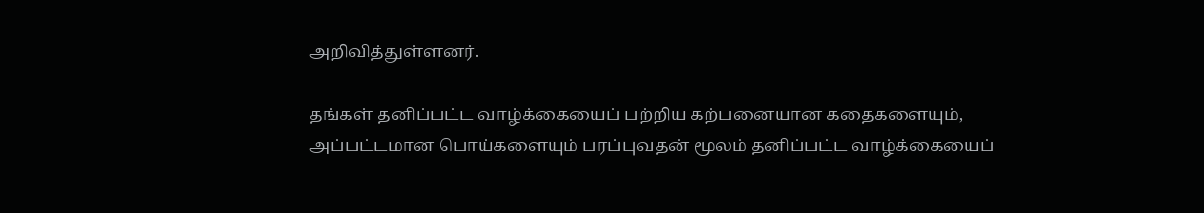அறிவித்துள்ளனர்.

தங்கள் தனிப்பட்ட வாழ்க்கையைப் பற்றிய கற்பனையான கதைகளையும், அப்பட்டமான பொய்களையும் பரப்புவதன் மூலம் தனிப்பட்ட வாழ்க்கையைப்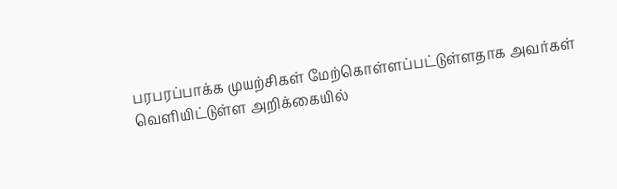பரபரப்பாக்க முயற்சிகள் மேற்கொள்ளப்பட்டுள்ளதாக அவர்கள் வெளியிட்டுள்ள அறிக்கையில்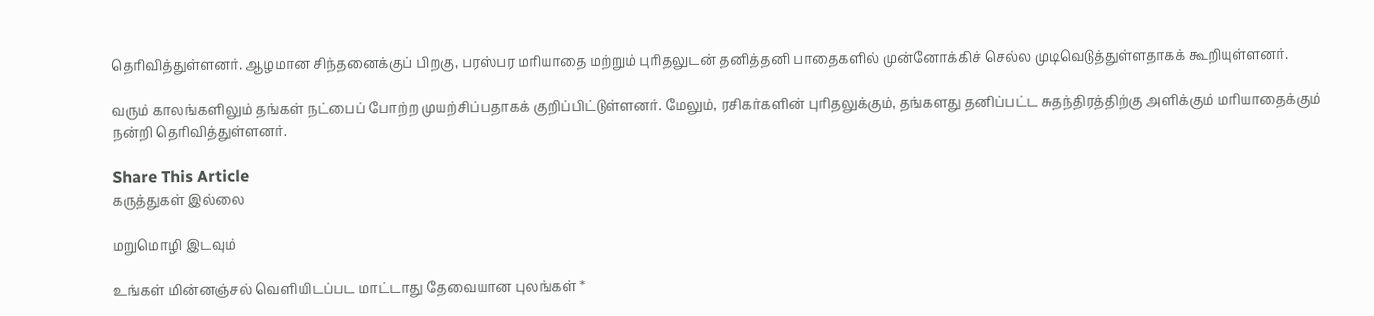தெரிவித்துள்ளனர். ஆழமான சிந்தனைக்குப் பிறகு, பரஸ்பர மரியாதை மற்றும் புரிதலுடன் தனித்தனி பாதைகளில் முன்னோக்கிச் செல்ல முடிவெடுத்துள்ளதாகக் கூறியுள்ளனர்.

வரும் காலங்களிலும் தங்கள் நட்பைப் போற்ற முயற்சிப்பதாகக் குறிப்பிட்டுள்ளனர். மேலும், ரசிகர்களின் புரிதலுக்கும், தங்களது தனிப்பட்ட சுதந்திரத்திற்கு அளிக்கும் மரியாதைக்கும் நன்றி தெரிவித்துள்ளனர்.

Share This Article
கருத்துகள் இல்லை

மறுமொழி இடவும்

உங்கள் மின்னஞ்சல் வெளியிடப்பட மாட்டாது தேவையான புலங்கள் *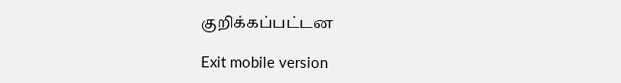குறிக்கப்பட்டன

Exit mobile version